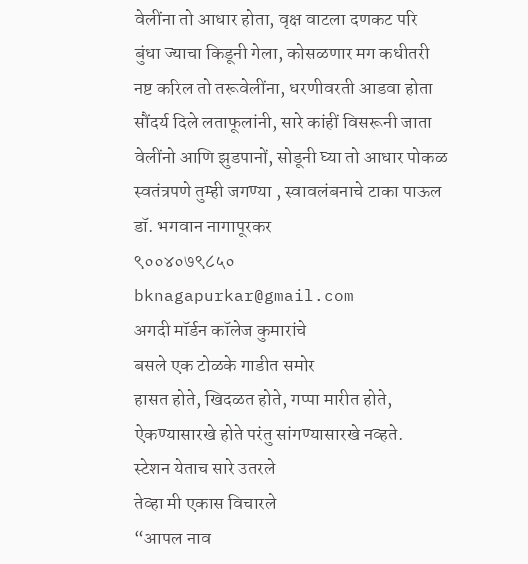वेलींना तो आधार होता, वृक्ष वाटला दणकट परि
बुंधा ज्याचा किडूनी गेला, कोसळणार मग कधीतरी
नष्ट करिल तो तरूवेलींना, धरणीवरती आडवा होता
सौंदर्य दिले लताफूलांनी, सारे कांहीं विसरूनी जाता
वेलींनो आणि झुडपानों, सोडूनी घ्या तो आधार पोकळ
स्वतंत्रपणे तुम्ही जगण्या , स्वावलंबनाचे टाका पाऊल
डॉ. भगवान नागापूरकर
९००४०७९८५०
bknagapurkar@gmail.com
अगदी मॉर्डन कॉलेज कुमारांचे
बसले एक टोळके गाडीत समोर
हासत होते, खिदळत होते, गप्पा मारीत होते,
ऐकण्यासारखे होते परंतु सांगण्यासारखे नव्हते.
स्टेशन येताच सारे उतरले
तेव्हा मी एकास विचारले
“आपल नाव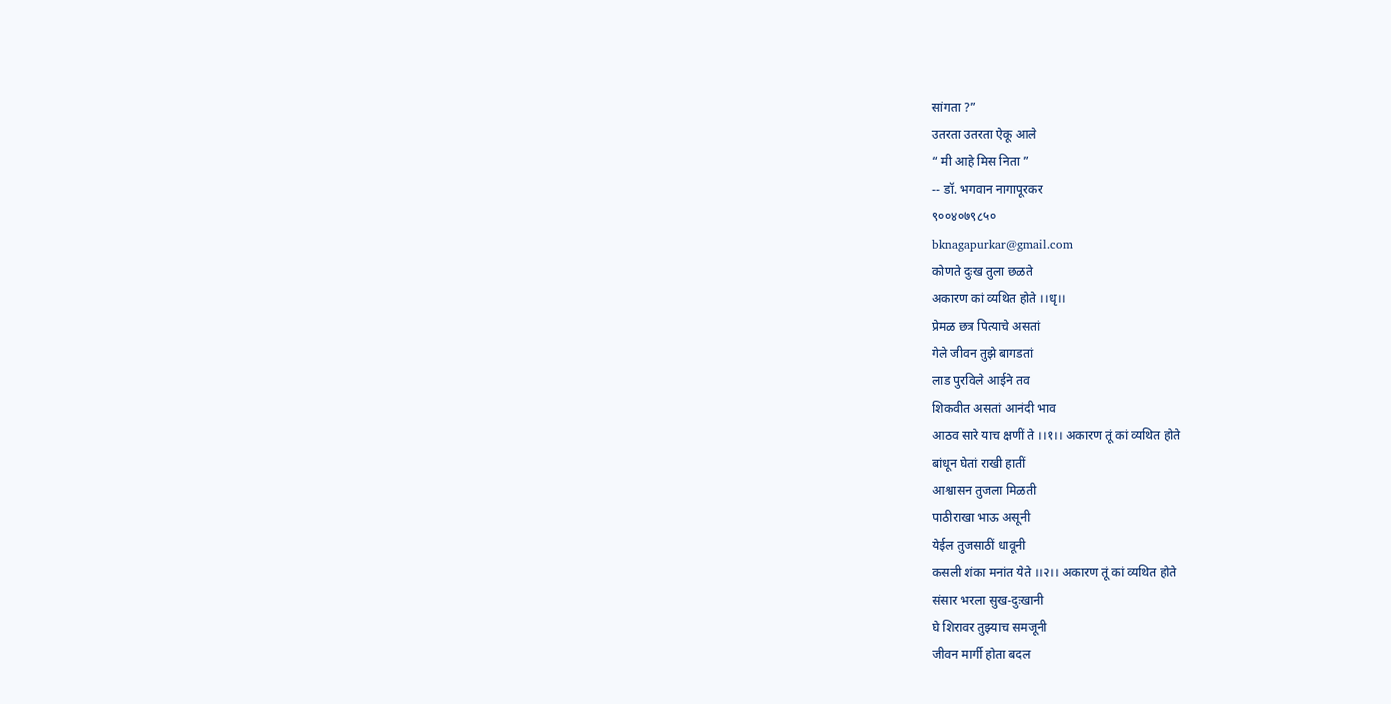सांगता ?”
उतरता उतरता ऐकू आले
“ मी आहे मिस निता ”
-- डॉ. भगवान नागापूरकर
९००४०७९८५०
bknagapurkar@gmail.com
कोणते दुःख तुला छळते
अकारण कां व्यथित होते ।।धृ।।
प्रेमळ छत्र पित्याचे असतां
गेले जीवन तुझे बागडतां
लाड पुरविले आईने तव
शिकवीत असतां आनंदी भाव
आठव सारे याच क्षणीं ते ।।१।। अकारण तूं कां व्यथित होते
बांधून घेतां राखी हातीं
आश्वासन तुजला मिळती
पाठीराखा भाऊ असूनी
येईल तुजसाठीं धावूनी
कसली शंका मनांत येते ।।२।। अकारण तूं कां व्यथित होते
संसार भरला सुख-दुःखानी
घे शिरावर तुझ्याच समजूनी
जीवन मार्गी होता बदल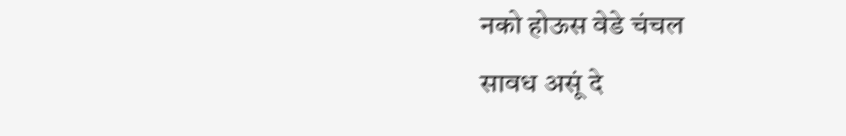नको होऊस वेडे चंचल
सावध असूं दे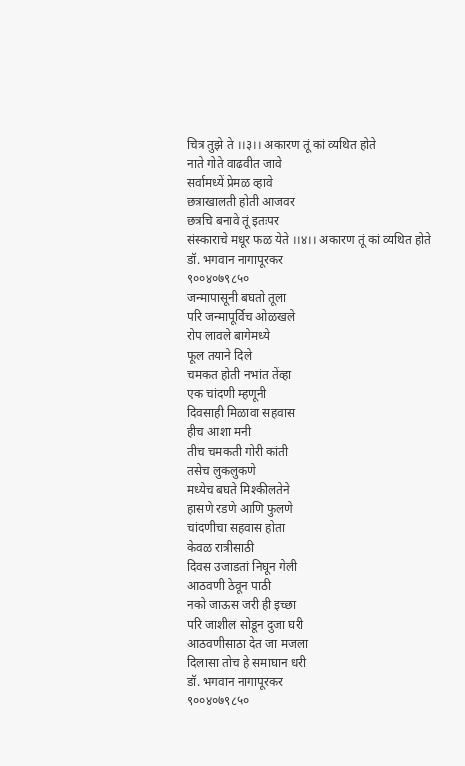चित्र तुझे ते ।।३।। अकारण तूं कां व्यथित होते
नाते गोते वाढवीत जावे
सर्वामध्यें प्रेमळ व्हावे
छत्राखालती होती आजवर
छत्रचि बनावे तूं इतःपर
संस्काराचे मधूर फळ येते ।।४।। अकारण तूं कां व्यथित होते
डॉ. भगवान नागापूरकर
९००४०७९८५०
जन्मापासूनी बघतो तूला
परि जन्मापूर्विच ओळखले
रोप लावले बागेमध्ये
फूल तयाने दिले
चमकत होती नभांत तेंव्हा
एक चांदणी म्हणूनी
दिवसाही मिळावा सहवास
हीच आशा मनी
तीच चमकती गोरी कांती
तसेच लुकलुकणे
मध्येच बघते मिश्कीलतेने
हासणे रडणे आणि फुलणे
चांदणीचा सहवास होता
केवळ रात्रीसाठी
दिवस उजाडतां निघून गेली
आठवणी ठेवून पाठी
नको जाऊस जरी ही इच्छा
परि जाशील सोडून दुजा घरी
आठवणीसाठा देत जा मजला
दिलासा तोच हे समाघान धरी
डॉ. भगवान नागापूरकर
९००४०७९८५०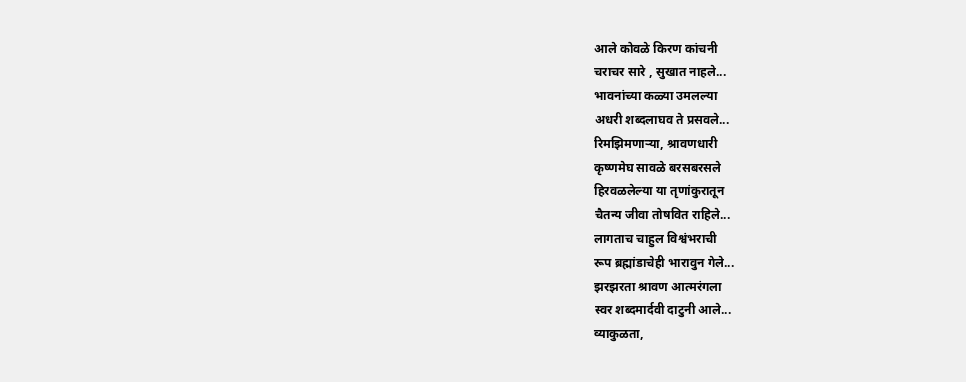आले कोवळे किरण कांचनी
चराचर सारे , सुखात नाहले...
भावनांच्या कळ्या उमलल्या
अधरी शब्दलाघव ते प्रसवले...
रिमझिमणाऱ्या, श्रावणधारी
कृष्णमेघ सावळे बरसबरसले
हिरवळलेल्या या तृणांकुरातून
चैतन्य जीवा तोषवित राहिले...
लागताच चाहुल विश्वंभराची
रूप ब्रह्मांडाचेही भारावुन गेले...
झरझरता श्रावण आत्मरंगला
स्वर शब्दमार्दवी दाटुनी आले...
व्याकुळता,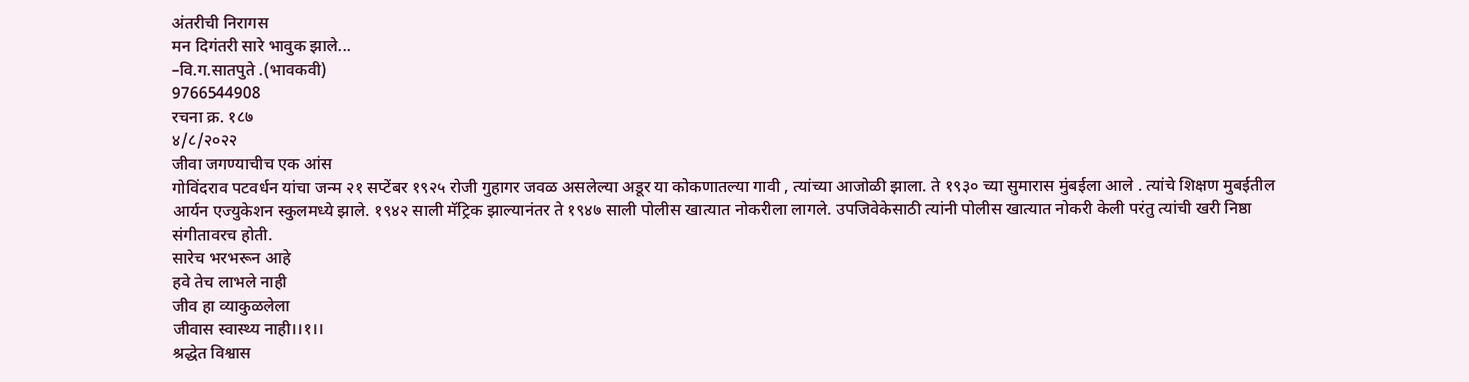अंतरीची निरागस
मन दिगंतरी सारे भावुक झाले...
–वि.ग.सातपुते .(भावकवी)
9766544908
रचना क्र. १८७
४/८/२०२२
जीवा जगण्याचीच एक आंस
गोविंदराव पटवर्धन यांचा जन्म २१ सप्टेंबर १९२५ रोजी गुहागर जवळ असलेल्या अडूर या कोकणातल्या गावी , त्यांच्या आजोळी झाला. ते १९३० च्या सुमारास मुंबईला आले . त्यांचे शिक्षण मुबईतील आर्यन एज्युकेशन स्कुलमध्ये झाले. १९४२ साली मॅट्रिक झाल्यानंतर ते १९४७ साली पोलीस खात्यात नोकरीला लागले. उपजिवेकेसाठी त्यांनी पोलीस खात्यात नोकरी केली परंतु त्यांची खरी निष्ठा संगीतावरच होती.
सारेच भरभरून आहे
हवे तेच लाभले नाही
जीव हा व्याकुळलेला
जीवास स्वास्थ्य नाही।।१।।
श्रद्धेत विश्वास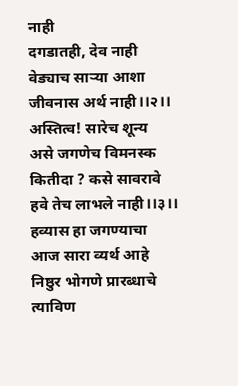नाही
दगडातही, देव नाही
वेड्याच साऱ्या आशा
जीवनास अर्थ नाही।।२।।
अस्तित्व! सारेच शून्य
असे जगणेच विमनस्क
कितीदा ? कसे सावरावे
हवे तेच लाभले नाही।।३।।
हव्यास हा जगण्याचा
आज सारा व्यर्थ आहे
निष्ठुर भोगणे प्रारब्धाचे
त्याविण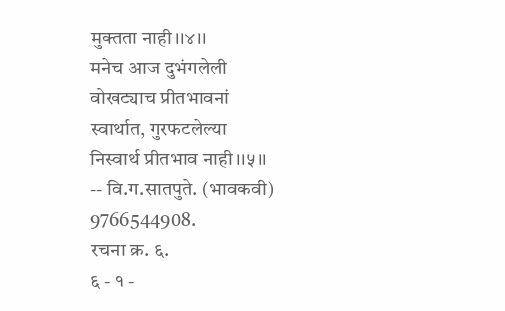मुक्तता नाही।।४।।
मनेच आज दुभंगलेली
वोखट्याच प्रीतभावनां
स्वार्थात, गुरफटलेल्या
निस्वार्थ प्रीतभाव नाही।।५।।
-- वि.ग.सातपुते. (भावकवी)
9766544908.
रचना क्र. ६.
६ - १ -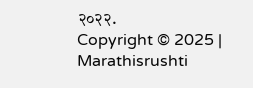२०२२.
Copyright © 2025 | Marathisrushti